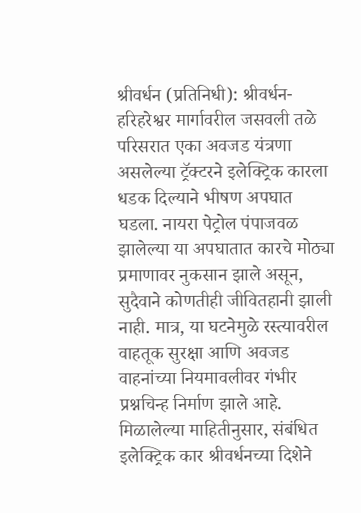श्रीवर्धन (प्रतिनिधी): श्रीवर्धन-हरिहरेश्वर मार्गावरील जसवली तळे परिसरात एका अवजड यंत्रणा असलेल्या ट्रॅक्टरने इलेक्ट्रिक कारला धडक दिल्याने भीषण अपघात घडला. नायरा पेट्रोल पंपाजवळ झालेल्या या अपघातात कारचे मोठ्या प्रमाणावर नुकसान झाले असून, सुदैवाने कोणतीही जीवितहानी झाली नाही. मात्र, या घटनेमुळे रस्त्यावरील वाहतूक सुरक्षा आणि अवजड वाहनांच्या नियमावलीवर गंभीर प्रश्नचिन्ह निर्माण झाले आहे.
मिळालेल्या माहितीनुसार, संबंधित इलेक्ट्रिक कार श्रीवर्धनच्या दिशेने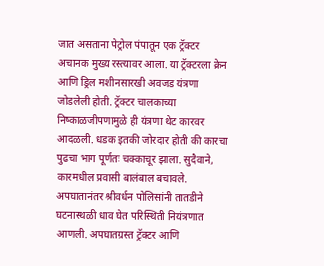जात असताना पेट्रोल पंपातून एक ट्रॅक्टर अचानक मुख्य रस्त्यावर आला. या ट्रॅक्टरला क्रेन आणि ड्रिल मशीनसारखी अवजड यंत्रणा जोडलेली होती. ट्रॅक्टर चालकाच्या निष्काळजीपणामुळे ही यंत्रणा थेट कारवर आदळली. धडक इतकी जोरदार होती की कारचा पुढचा भाग पूर्णतः चक्काचूर झाला. सुदैवाने, कारमधील प्रवासी बालंबाल बचावले.
अपघातानंतर श्रीवर्धन पोलिसांनी तातडीने घटनास्थळी धाव घेत परिस्थिती नियंत्रणात आणली. अपघातग्रस्त ट्रॅक्टर आणि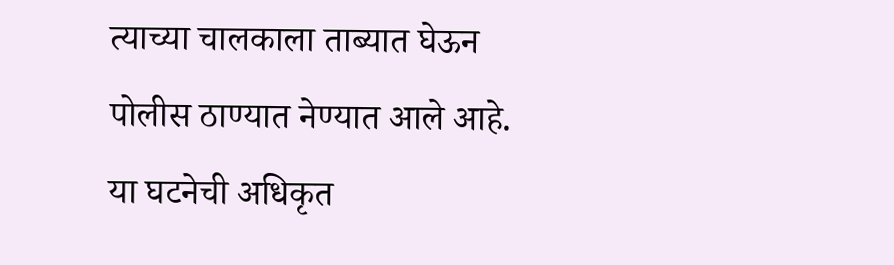त्याच्या चालकाला ताब्यात घेऊन पोलीस ठाण्यात नेण्यात आले आहे. या घटनेची अधिकृत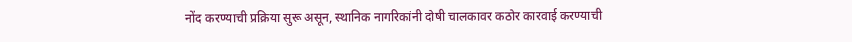नोंद करण्याची प्रक्रिया सुरू असून, स्थानिक नागरिकांनी दोषी चालकावर कठोर कारवाई करण्याची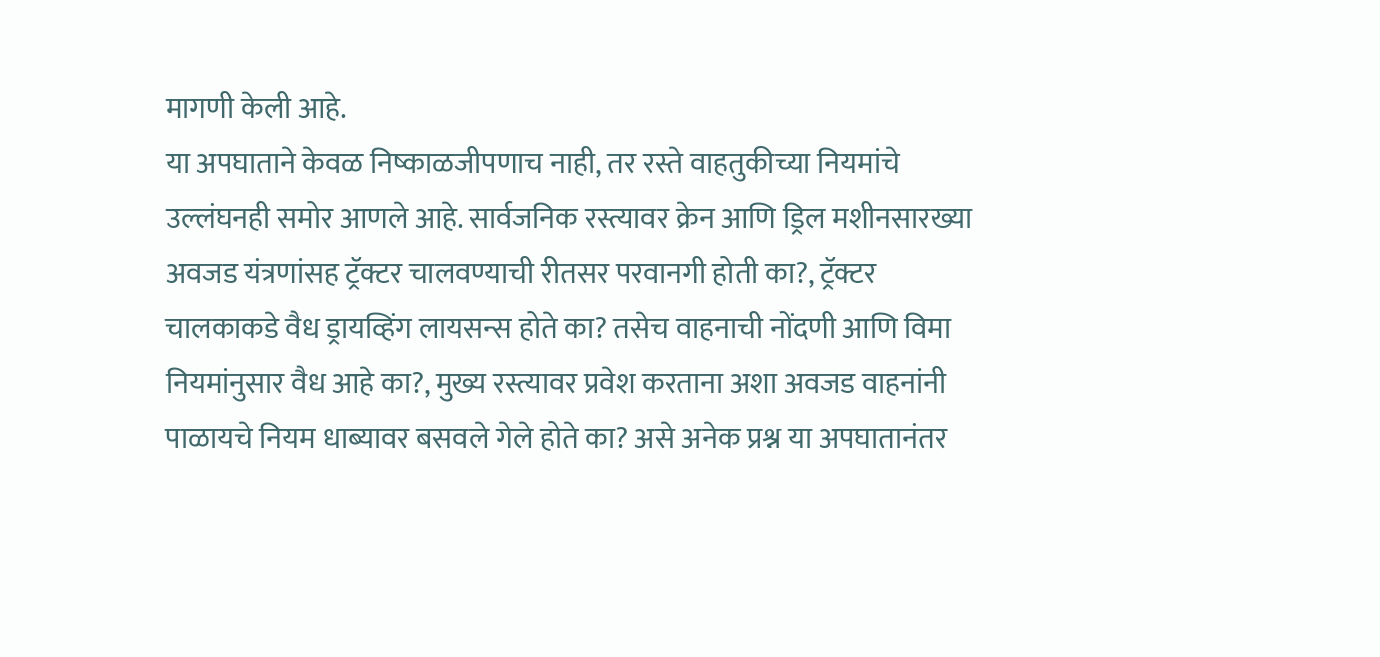मागणी केली आहे.
या अपघाताने केवळ निष्काळजीपणाच नाही, तर रस्ते वाहतुकीच्या नियमांचे उल्लंघनही समोर आणले आहे. सार्वजनिक रस्त्यावर क्रेन आणि ड्रिल मशीनसारख्या अवजड यंत्रणांसह ट्रॅक्टर चालवण्याची रीतसर परवानगी होती का?, ट्रॅक्टर चालकाकडे वैध ड्रायव्हिंग लायसन्स होते का? तसेच वाहनाची नोंदणी आणि विमा नियमांनुसार वैध आहे का?, मुख्य रस्त्यावर प्रवेश करताना अशा अवजड वाहनांनी पाळायचे नियम धाब्यावर बसवले गेले होते का? असे अनेक प्रश्न या अपघातानंतर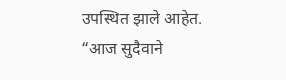उपस्थित झाले आहेत.
“आज सुदैवाने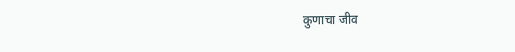कुणाचा जीव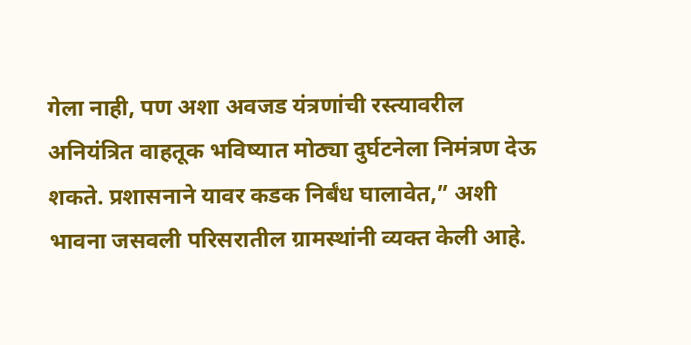गेला नाही, पण अशा अवजड यंत्रणांची रस्त्यावरील अनियंत्रित वाहतूक भविष्यात मोठ्या दुर्घटनेला निमंत्रण देऊ शकते. प्रशासनाने यावर कडक निर्बंध घालावेत,” अशी भावना जसवली परिसरातील ग्रामस्थांनी व्यक्त केली आहे.